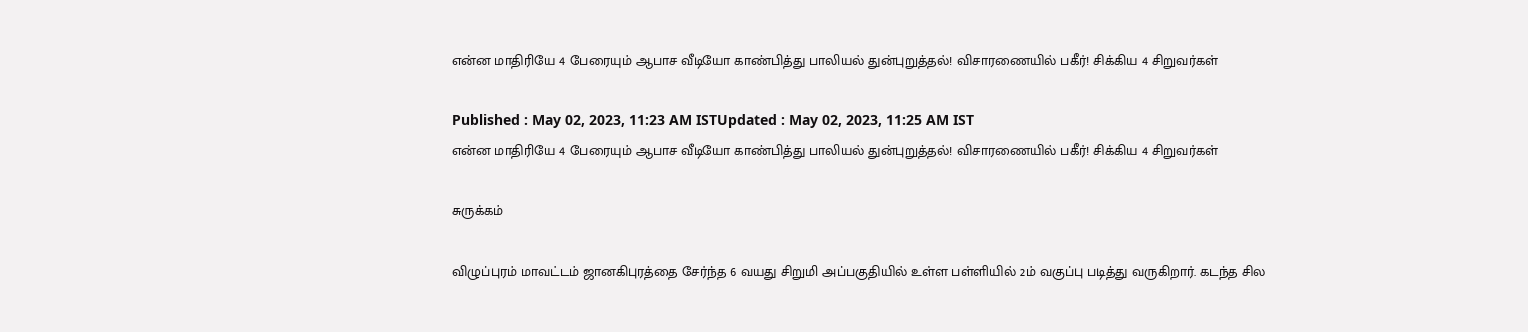என்ன மாதிரியே 4 பேரையும் ஆபாச வீடியோ காண்பித்து பாலியல் துன்புறுத்தல்! விசாரணையில் பகீர்! சிக்கிய 4 சிறுவர்கள்

Published : May 02, 2023, 11:23 AM ISTUpdated : May 02, 2023, 11:25 AM IST
என்ன மாதிரியே 4 பேரையும் ஆபாச வீடியோ காண்பித்து பாலியல் துன்புறுத்தல்! விசாரணையில் பகீர்! சிக்கிய 4 சிறுவர்கள்

சுருக்கம்

விழுப்புரம் மாவட்டம் ஜானகிபுரத்தை சேர்ந்த 6 வயது சிறுமி அப்பகுதியில் உள்ள பள்ளியில் 2ம் வகுப்பு படித்து வருகிறார். கடந்த சில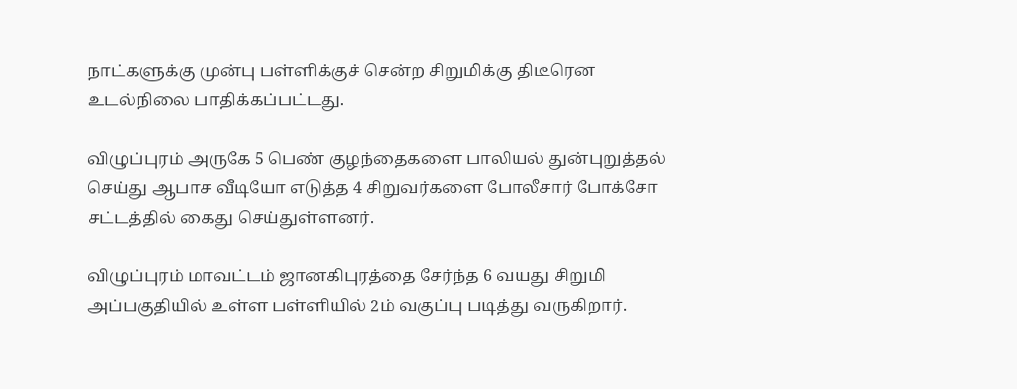நாட்களுக்கு முன்பு பள்ளிக்குச் சென்ற சிறுமிக்கு திடீரென உடல்நிலை பாதிக்கப்பட்டது.

விழுப்புரம் அருகே 5 பெண் குழந்தைகளை பாலியல் துன்புறுத்தல் செய்து ஆபாச வீடியோ எடுத்த 4 சிறுவர்களை போலீசார் போக்சோ சட்டத்தில் கைது செய்துள்ளனர்.

விழுப்புரம் மாவட்டம் ஜானகிபுரத்தை சேர்ந்த 6 வயது சிறுமி அப்பகுதியில் உள்ள பள்ளியில் 2ம் வகுப்பு படித்து வருகிறார்.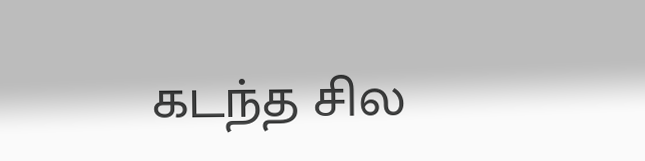கடந்த சில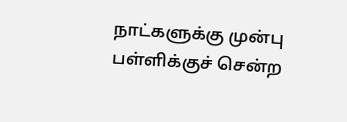நாட்களுக்கு முன்பு பள்ளிக்குச் சென்ற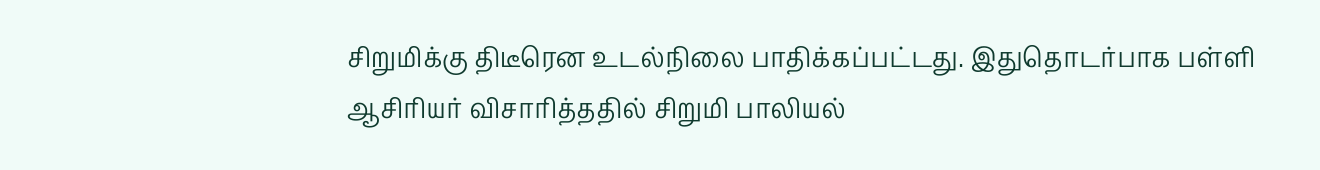சிறுமிக்கு திடீரென உடல்நிலை பாதிக்கப்பட்டது. இதுதொடர்பாக பள்ளி ஆசிரியர் விசாரித்ததில் சிறுமி பாலியல்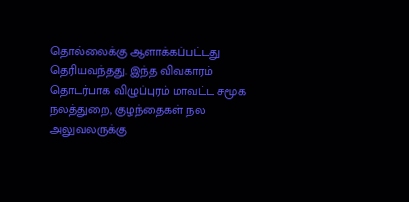தொல்லைக்கு ஆளாக்கப்பட்டது தெரியவந்தது. இந்த விவகாரம் தொடர்பாக விழுப்புரம் மாவட்ட சமூக நலத்துறை, குழந்தைகள் நல அலுவலருக்கு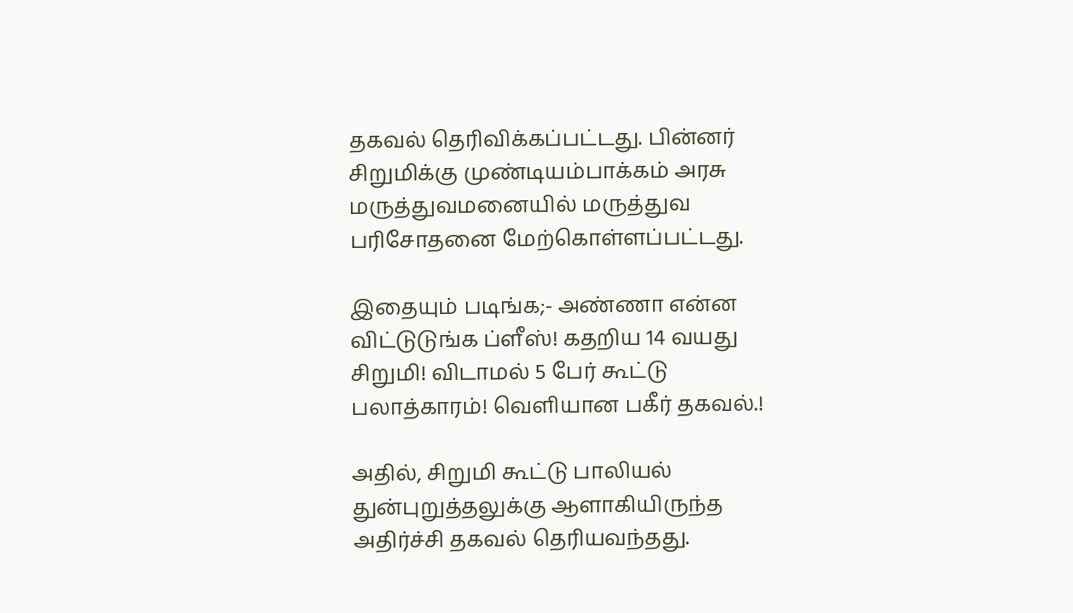தகவல் தெரிவிக்கப்பட்டது. பின்னர் சிறுமிக்கு முண்டியம்பாக்கம் அரசு மருத்துவமனையில் மருத்துவ பரிசோதனை மேற்கொள்ளப்பட்டது.

இதையும் படிங்க;- அண்ணா என்ன விட்டுடுங்க ப்ளீஸ்! கதறிய 14 வயது சிறுமி! விடாமல் 5 பேர் கூட்டு பலாத்காரம்! வெளியான பகீர் தகவல்.!

அதில், சிறுமி கூட்டு பாலியல் துன்புறுத்தலுக்கு ஆளாகியிருந்த அதிர்ச்சி தகவல் தெரியவந்தது.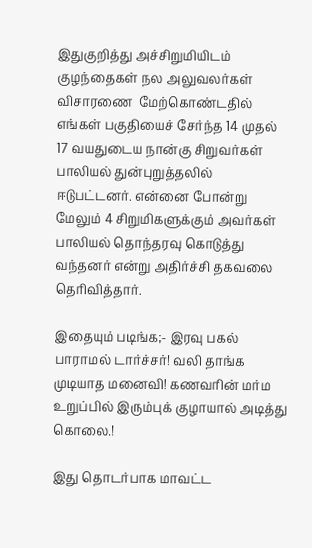இதுகுறித்து அச்சிறுமியிடம் குழந்தைகள் நல அலுவலர்கள் விசாரணை  மேற்கொண்டதில் எங்கள் பகுதியைச் சேர்ந்த 14 முதல் 17 வயதுடைய நான்கு சிறுவர்கள் பாலியல் துன்புறுத்தலில் ஈடுபட்டனர். என்னை போன்று மேலும் 4 சிறுமிகளுக்கும் அவர்கள் பாலியல் தொந்தரவு கொடுத்து வந்தனர் என்று அதிர்ச்சி தகவலை தெரிவித்தார்.

இதையும் படிங்க;- இரவு பகல் பாராமல் டார்ச்சர்! வலி தாங்க முடியாத மனைவி! கணவரின் மர்ம உறுப்பில் இரும்புக் குழாயால் அடித்து கொலை.!

இது தொடர்பாக மாவட்ட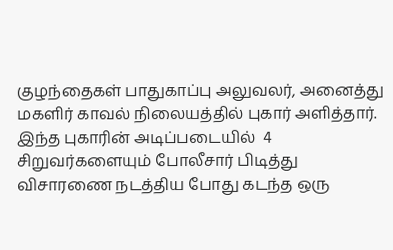குழந்தைகள் பாதுகாப்பு அலுவலர், அனைத்து மகளிர் காவல் நிலையத்தில் புகார் அளித்தார்.  இந்த புகாரின் அடிப்படையில்  4 சிறுவர்களையும் போலீசார் பிடித்து விசாரணை நடத்திய போது கடந்த ஒரு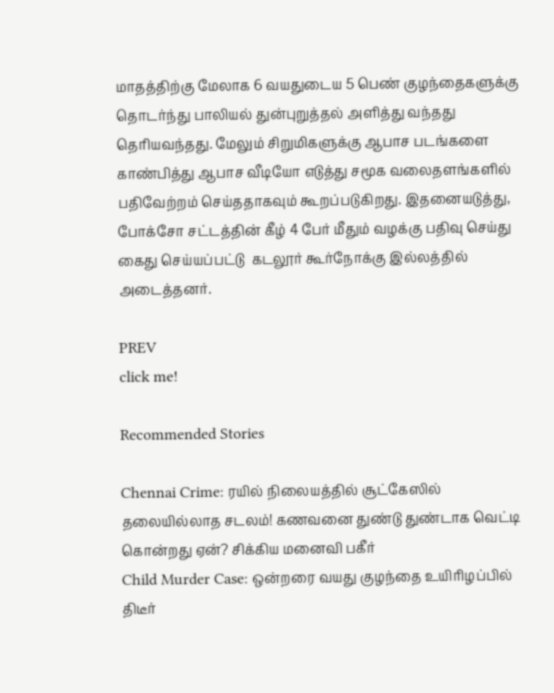மாதத்திற்கு மேலாக 6 வயதுடைய 5 பெண் குழந்தைகளுக்கு தொடர்ந்து பாலியல் துன்புறுத்தல் அளித்து வந்தது தெரியவந்தது. மேலும் சிறுமிகளுக்கு ஆபாச படங்களை காண்பித்து ஆபாச வீடியோ எடுத்து சமூக வலைதளங்களில் பதிவேற்றம் செய்ததாகவும் கூறப்படுகிறது. இதனையடுத்து, போக்சோ சட்டத்தின் கீழ் 4 பேர் மீதும் வழக்கு பதிவு செய்து கைது செய்யப்பட்டு  கடலூர் கூர்நோக்கு இல்லத்தில் அடைத்தனர்.

PREV
click me!

Recommended Stories

Chennai Crime: ரயில் நிலையத்தில் சூட்கேஸில் தலையில்லாத சடலம்! கணவனை துண்டு துண்டாக வெட்டி கொன்றது ஏன்? சிக்கிய மனைவி பகீர்
Child Murder Case: ஒன்றரை வயது குழந்தை உயிரிழப்பில் திடீர்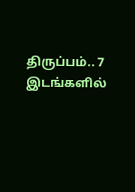திருப்பம்.. 7 இடங்களில்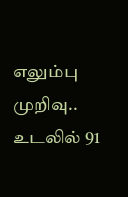எலும்பு முறிவு.. உடலில் 91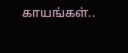காயங்கள்..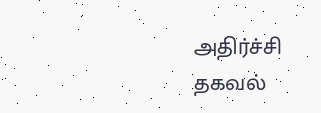அதிர்ச்சி தகவல்